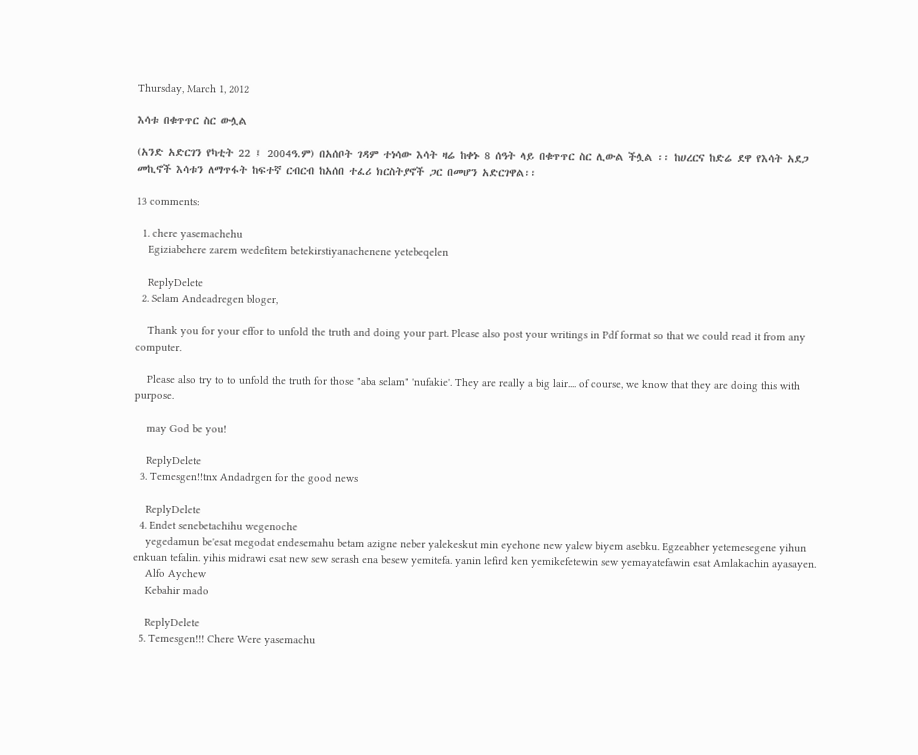Thursday, March 1, 2012

እሳቱ በቁጥጥር ስር ውሏል

(አንድ አድርገን የካቲት 22 ፤ 2004ዓ.ም) በአሰቦት ገዳም ተነሳው እሳት ዛሬ ከቀኑ 8 ሰዓት ላይ በቁጥጥር ስር ሊውል ችሏል ፡፡ ከሀረርና ከድሬ ደዋ የእሳት አደጋ መኪኖች እሳቱን ለማጥፋት ከፍተኛ ርብርብ ከአሰበ ተፈሪ ክርስትያኖች ጋር በመሆን አድርገዋል፡፡

13 comments:

  1. chere yasemachehu
    Egiziabehere zarem wedefitem betekirstiyanachenene yetebeqelen

    ReplyDelete
  2. Selam Andeadregen bloger,

    Thank you for your effor to unfold the truth and doing your part. Please also post your writings in Pdf format so that we could read it from any computer.

    Please also try to to unfold the truth for those "aba selam" 'nufakie'. They are really a big lair.... of course, we know that they are doing this with purpose.

    may God be you!

    ReplyDelete
  3. Temesgen!!tnx Andadrgen for the good news

    ReplyDelete
  4. Endet senebetachihu wegenoche
    yegedamun be'esat megodat endesemahu betam azigne neber yalekeskut min eyehone new yalew biyem asebku. Egzeabher yetemesegene yihun enkuan tefalin. yihis midrawi esat new sew serash ena besew yemitefa. yanin lefird ken yemikefetewin sew yemayatefawin esat Amlakachin ayasayen.
    Alfo Aychew
    Kebahir mado

    ReplyDelete
  5. Temesgen!!! Chere Were yasemachu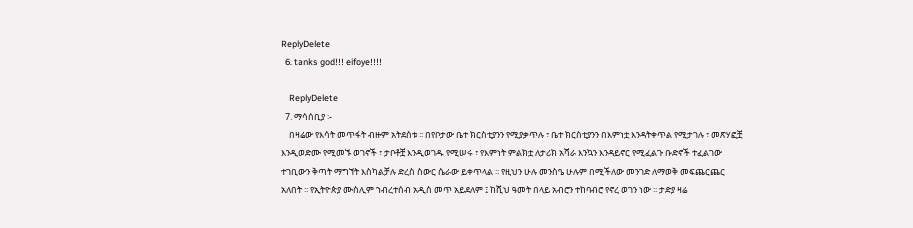ReplyDelete
  6. tanks god!!! eifoye!!!!

    ReplyDelete
  7. ማሳሰቢያ ፡-
    በዛሬው የእሳት መጥፋት ብዙም አትደሰቱ ፡፡ በየቦታው ቤተ ክርስቲያንን የሚያቃጥሉ ፣ ቤተ ክርስቲያንን በእምነቷ እንዳትቀጥል የሚታገሉ ፣ መጽሃፎቿ እንዲወድሙ የሚመኙ ወገኖች ፣ ታቦቶቿ እንዲወገዱ የሚሠሩ ፣ የእምነት ምልክቷ ለታሪክ አሻራ እንኳን እንዳይኖር የሚፈልጉ ቡድኖች ተፈልገው ተገቢውን ቅጣት ማግኘት እስካልቻሉ ድረስ ስውር ሴራው ይቀጥላል ፡፡ የዚህን ሁሉ መንስዔ ሁሉም በሚችለው መንገድ ለማወቅ መፍጨርጨር አለበት ፡፡ የኢትዮጵያ ሙስሊም ኀብረተሰብ አዲስ መጥ አይደለም ፤ ከሺህ ዓመት በላይ አብሮን ተከባብሮ የኖረ ወገን ነው ፡፡ ታድያ ዛሬ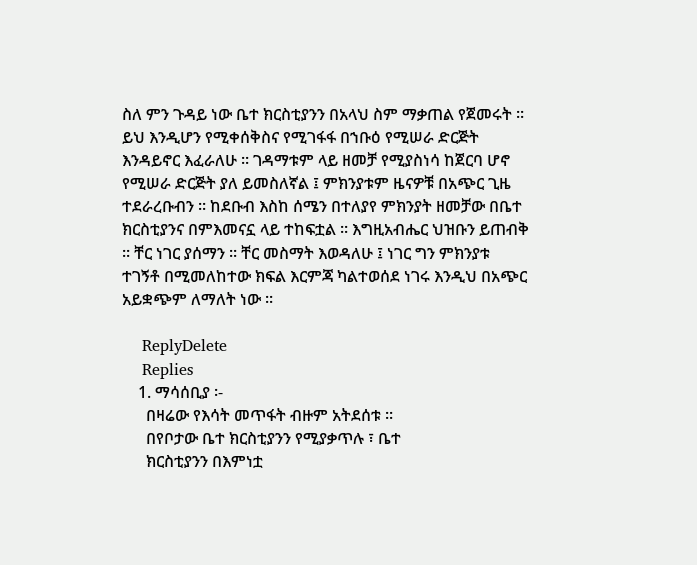ስለ ምን ጉዳይ ነው ቤተ ክርስቲያንን በአላህ ስም ማቃጠል የጀመሩት ፡፡ ይህ እንዲሆን የሚቀሰቅስና የሚገፋፋ በኀቡዕ የሚሠራ ድርጅት እንዳይኖር እፈራለሁ ፡፡ ገዳማቱም ላይ ዘመቻ የሚያስነሳ ከጀርባ ሆኖ የሚሠራ ድርጅት ያለ ይመስለኛል ፤ ምክንያቱም ዜናዎቹ በአጭር ጊዜ ተደራረቡብን ፡፡ ከደቡብ እስከ ሰሜን በተለያየ ምክንያት ዘመቻው በቤተ ክርስቲያንና በምእመናኗ ላይ ተከፍቷል ፡፡ እግዚአብሔር ህዝቡን ይጠብቅ ፡፡ ቸር ነገር ያሰማን ፡፡ ቸር መስማት እወዳለሁ ፤ ነገር ግን ምክንያቱ ተገኝቶ በሚመለከተው ክፍል እርምጃ ካልተወሰደ ነገሩ እንዲህ በአጭር አይቋጭም ለማለት ነው ፡፡

    ReplyDelete
    Replies
    1. ማሳሰቢያ ፡-
      በዛሬው የእሳት መጥፋት ብዙም አትደሰቱ ፡፡
      በየቦታው ቤተ ክርስቲያንን የሚያቃጥሉ ፣ ቤተ
      ክርስቲያንን በእምነቷ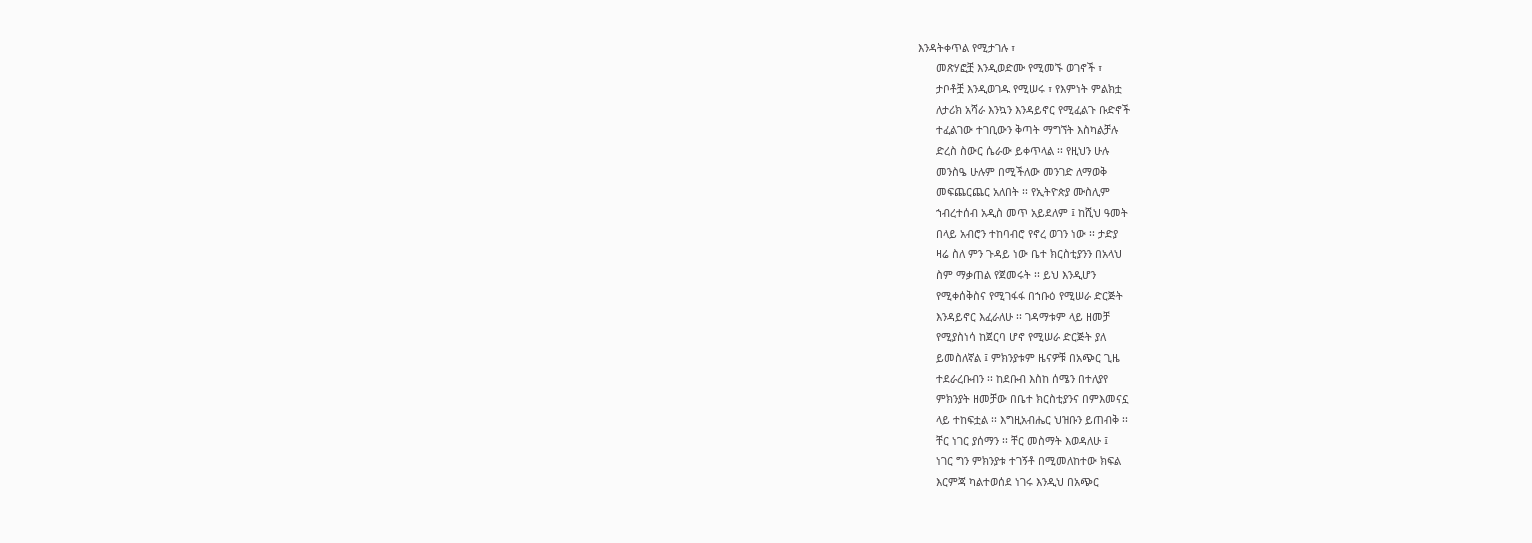እንዳትቀጥል የሚታገሉ ፣
      መጽሃፎቿ እንዲወድሙ የሚመኙ ወገኖች ፣
      ታቦቶቿ እንዲወገዱ የሚሠሩ ፣ የእምነት ምልክቷ
      ለታሪክ አሻራ እንኳን እንዳይኖር የሚፈልጉ ቡድኖች
      ተፈልገው ተገቢውን ቅጣት ማግኘት እስካልቻሉ
      ድረስ ስውር ሴራው ይቀጥላል ፡፡ የዚህን ሁሉ
      መንስዔ ሁሉም በሚችለው መንገድ ለማወቅ
      መፍጨርጨር አለበት ፡፡ የኢትዮጵያ ሙስሊም
      ኀብረተሰብ አዲስ መጥ አይደለም ፤ ከሺህ ዓመት
      በላይ አብሮን ተከባብሮ የኖረ ወገን ነው ፡፡ ታድያ
      ዛሬ ስለ ምን ጉዳይ ነው ቤተ ክርስቲያንን በአላህ
      ስም ማቃጠል የጀመሩት ፡፡ ይህ እንዲሆን
      የሚቀሰቅስና የሚገፋፋ በኀቡዕ የሚሠራ ድርጅት
      እንዳይኖር እፈራለሁ ፡፡ ገዳማቱም ላይ ዘመቻ
      የሚያስነሳ ከጀርባ ሆኖ የሚሠራ ድርጅት ያለ
      ይመስለኛል ፤ ምክንያቱም ዜናዎቹ በአጭር ጊዜ
      ተደራረቡብን ፡፡ ከደቡብ እስከ ሰሜን በተለያየ
      ምክንያት ዘመቻው በቤተ ክርስቲያንና በምእመናኗ
      ላይ ተከፍቷል ፡፡ እግዚአብሔር ህዝቡን ይጠብቅ ፡፡
      ቸር ነገር ያሰማን ፡፡ ቸር መስማት እወዳለሁ ፤
      ነገር ግን ምክንያቱ ተገኝቶ በሚመለከተው ክፍል
      እርምጃ ካልተወሰደ ነገሩ እንዲህ በአጭር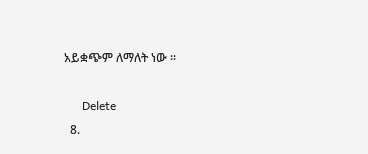አይቋጭም ለማለት ነው ፡፡

      Delete
  8.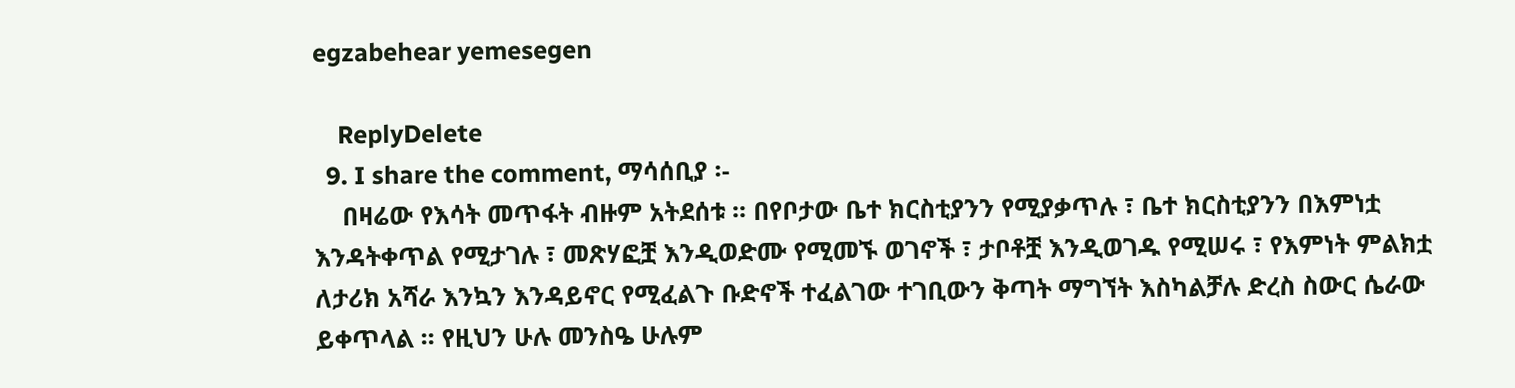egzabehear yemesegen

    ReplyDelete
  9. I share the comment, ማሳሰቢያ ፡-
    በዛሬው የእሳት መጥፋት ብዙም አትደሰቱ ፡፡ በየቦታው ቤተ ክርስቲያንን የሚያቃጥሉ ፣ ቤተ ክርስቲያንን በእምነቷ እንዳትቀጥል የሚታገሉ ፣ መጽሃፎቿ እንዲወድሙ የሚመኙ ወገኖች ፣ ታቦቶቿ እንዲወገዱ የሚሠሩ ፣ የእምነት ምልክቷ ለታሪክ አሻራ እንኳን እንዳይኖር የሚፈልጉ ቡድኖች ተፈልገው ተገቢውን ቅጣት ማግኘት እስካልቻሉ ድረስ ስውር ሴራው ይቀጥላል ፡፡ የዚህን ሁሉ መንስዔ ሁሉም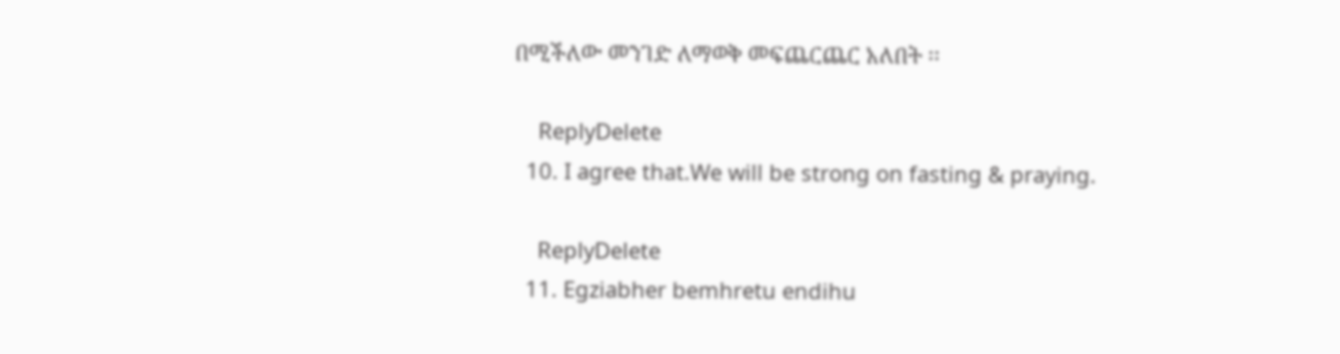በሚችለው መንገድ ለማወቅ መፍጨርጨር አለበት ፡፡

    ReplyDelete
  10. I agree that.We will be strong on fasting & praying.

    ReplyDelete
  11. Egziabher bemhretu endihu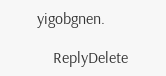yigobgnen.

    ReplyDelete